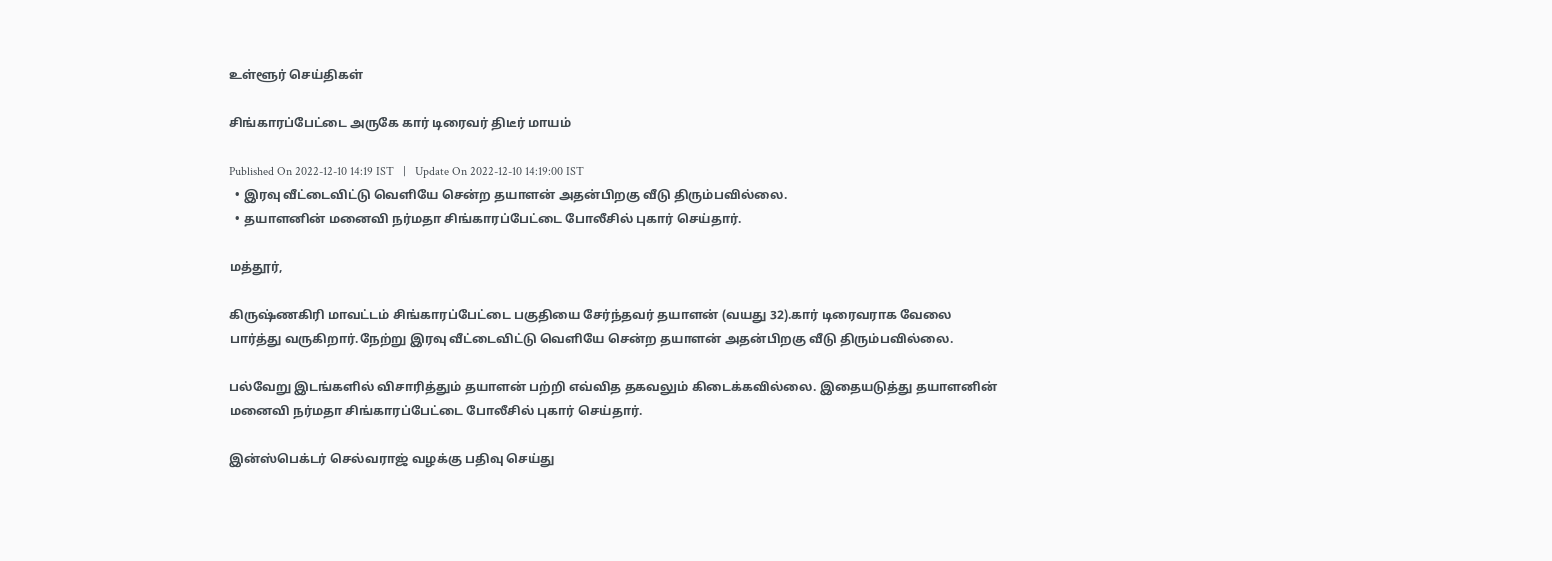உள்ளூர் செய்திகள்

சிங்காரப்பேட்டை அருகே கார் டிரைவர் திடீர் மாயம்

Published On 2022-12-10 14:19 IST   |   Update On 2022-12-10 14:19:00 IST
  • இரவு வீட்டைவிட்டு வெளியே சென்ற தயாளன் அதன்பிறகு வீடு திரும்பவில்லை.
  • தயாளனின் மனைவி நர்மதா சிங்காரப்பேட்டை போலீசில் புகார் செய்தார்.

மத்தூர்,

கிருஷ்ணகிரி மாவட்டம் சிங்காரப்பேட்டை பகுதியை சேர்ந்தவர் தயாளன் (வயது 32).கார் டிரைவராக வேலை பார்த்து வருகிறார்.நேற்று இரவு வீட்டைவிட்டு வெளியே சென்ற தயாளன் அதன்பிறகு வீடு திரும்பவில்லை.

பல்வேறு இடங்களில் விசாரித்தும் தயாளன் பற்றி எவ்வித தகவலும் கிடைக்கவில்லை. இதையடுத்து தயாளனின் மனைவி நர்மதா சிங்காரப்பேட்டை போலீசில் புகார் செய்தார்.

இன்ஸ்பெக்டர் செல்வராஜ் வழக்கு பதிவு செய்து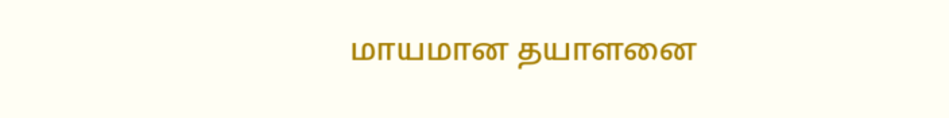மாயமான தயாளனை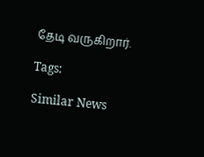தேடி வருகிறார்.

Tags:

Similar News